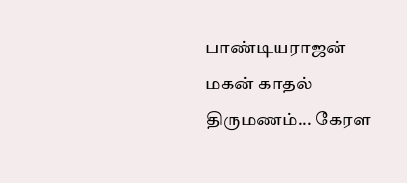பாண்டியராஜன் மகன் காதல் திருமணம்... கேரள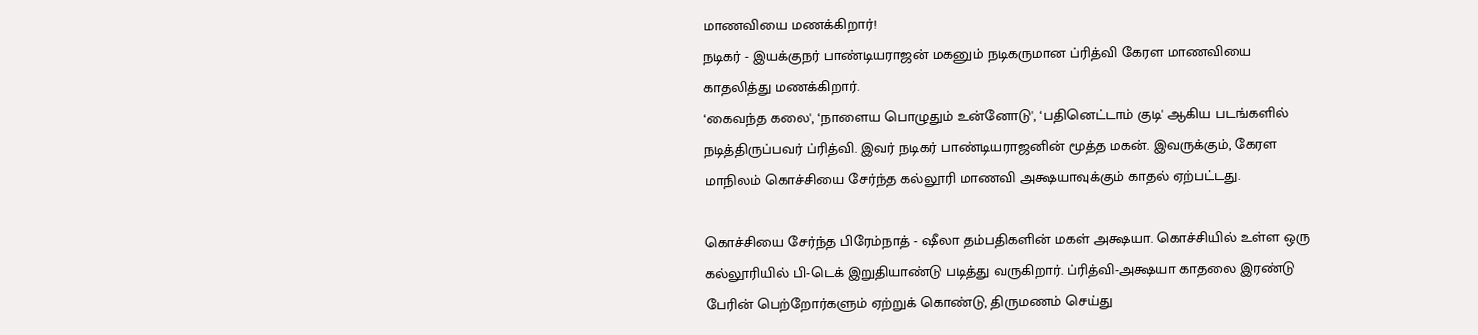மாணவியை மணக்கிறார்!
நடிகர் - இயக்குநர் பாண்டியராஜன் மகனும் நடிகருமான ப்ரித்வி கேரள மாணவியை காதலித்து மணக்கிறார்.
‘கைவந்த கலை', ‘நாளைய பொழுதும் உன்னோடு', ‘பதினெட்டாம் குடி' ஆகிய படங்களில் நடித்திருப்பவர் ப்ரித்வி. இவர் நடிகர் பாண்டியராஜனின் மூத்த மகன். இவருக்கும், கேரள மாநிலம் கொச்சியை சேர்ந்த கல்லூரி மாணவி அக்ஷயாவுக்கும் காதல் ஏற்பட்டது.

கொச்சியை சேர்ந்த பிரேம்நாத் - ஷீலா தம்பதிகளின் மகள் அக்ஷயா. கொச்சியில் உள்ள ஒரு கல்லூரியில் பி-டெக் இறுதியாண்டு படித்து வருகிறார். ப்ரித்வி-அக்ஷயா காதலை இரண்டு பேரின் பெற்றோர்களும் ஏற்றுக் கொண்டு, திருமணம் செய்து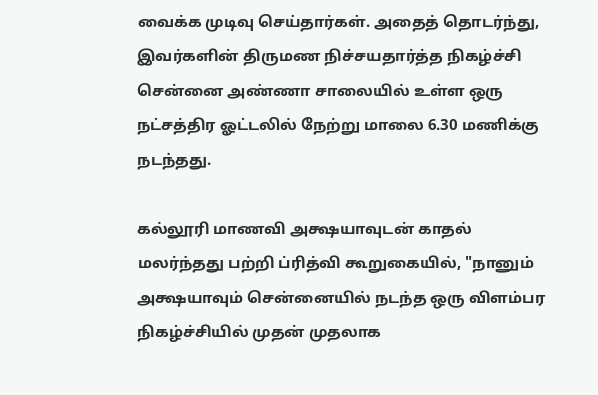வைக்க முடிவு செய்தார்கள். அதைத் தொடர்ந்து, இவர்களின் திருமண நிச்சயதார்த்த நிகழ்ச்சி சென்னை அண்ணா சாலையில் உள்ள ஒரு நட்சத்திர ஓட்டலில் நேற்று மாலை 6.30 மணிக்கு நடந்தது.

கல்லூரி மாணவி அக்ஷயாவுடன் காதல் மலர்ந்தது பற்றி ப்ரித்வி கூறுகையில், "நானும் அக்ஷயாவும் சென்னையில் நடந்த ஒரு விளம்பர நிகழ்ச்சியில் முதன் முதலாக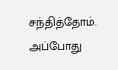சந்தித்தோம். அப்போது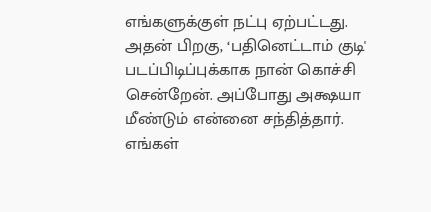எங்களுக்குள் நட்பு ஏற்பட்டது. அதன் பிறகு, ‘பதினெட்டாம் குடி' படப்பிடிப்புக்காக நான் கொச்சி சென்றேன். அப்போது அக்ஷயா மீண்டும் என்னை சந்தித்தார். எங்கள்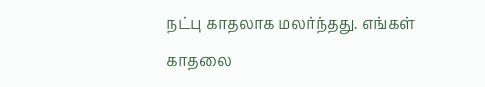நட்பு காதலாக மலர்ந்தது. எங்கள் காதலை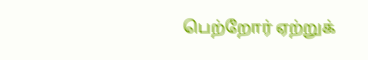பெற்றோர் ஏற்றுக்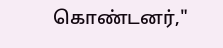கொண்டனர்,"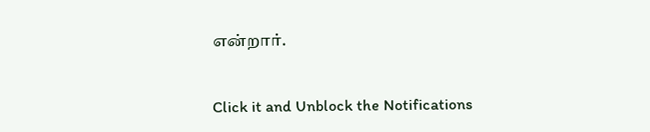என்றார்.


Click it and Unblock the Notifications